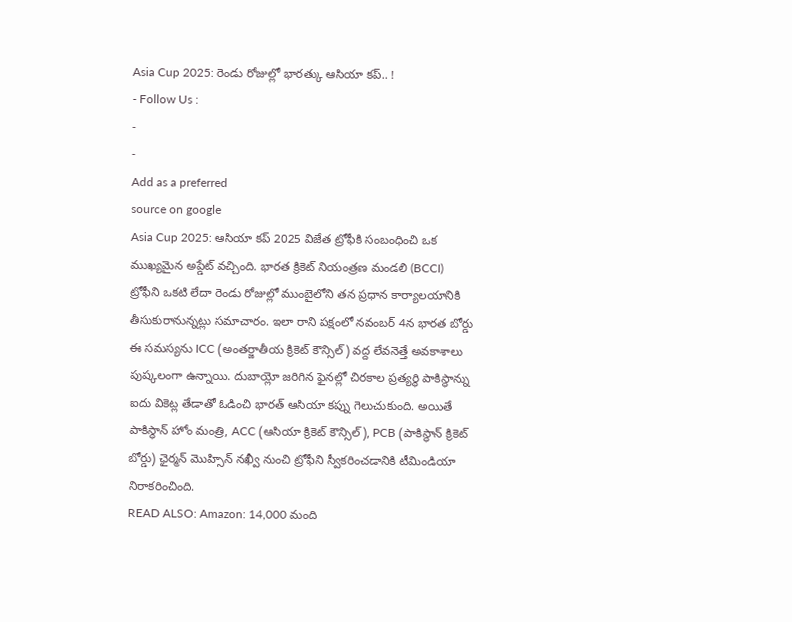Asia Cup 2025: రెండు రోజుల్లో భారత్కు ఆసియా కప్.. !
- Follow Us :
-
-
Add as a preferred
source on google
Asia Cup 2025: ఆసియా కప్ 2025 విజేత ట్రోఫీకి సంబంధించి ఒక ముఖ్యమైన అప్డేట్ వచ్చింది. భారత క్రికెట్ నియంత్రణ మండలి (BCCI) ట్రోఫీని ఒకటి లేదా రెండు రోజుల్లో ముంబైలోని తన ప్రధాన కార్యాలయానికి తీసుకురానున్నట్లు సమాచారం. ఇలా రాని పక్షంలో నవంబర్ 4న భారత బోర్డు ఈ సమస్యను ICC (అంతర్జాతీయ క్రికెట్ కౌన్సిల్) వద్ద లేవనెత్తే అవకాశాలు పుష్కలంగా ఉన్నాయి. దుబాయ్లో జరిగిన ఫైనల్లో చిరకాల ప్రత్యర్థి పాకిస్థాన్ను ఐదు వికెట్ల తేడాతో ఓడించి భారత్ ఆసియా కప్ను గెలుచుకుంది. అయితే పాకిస్థాన్ హోం మంత్రి, ACC (ఆసియా క్రికెట్ కౌన్సిల్), PCB (పాకిస్థాన్ క్రికెట్ బోర్డు) ఛైర్మన్ మొహ్సిన్ నఖ్వీ నుంచి ట్రోఫీని స్వీకరించడానికి టీమిండియా నిరాకరించింది.
READ ALSO: Amazon: 14,000 మంది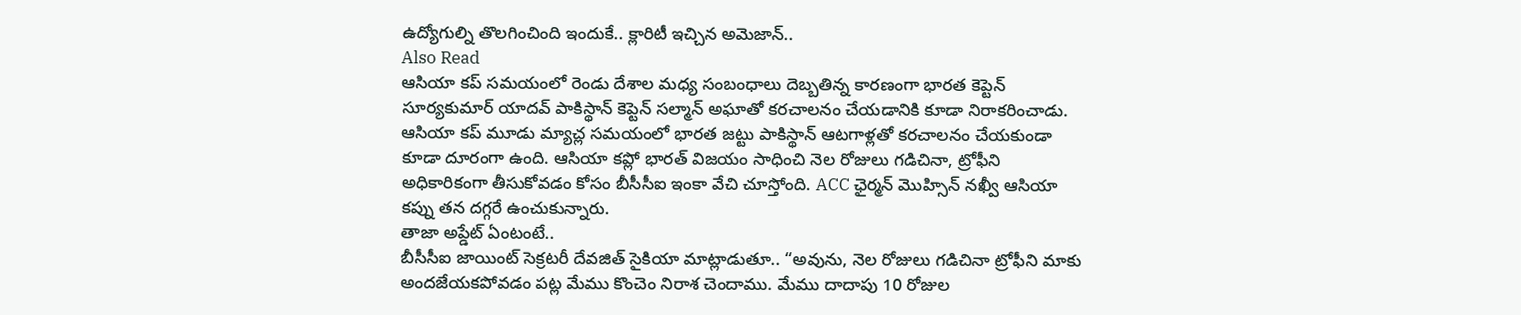ఉద్యోగుల్ని తొలగించింది ఇందుకే.. క్లారిటీ ఇచ్చిన అమెజాన్..
Also Read
ఆసియా కప్ సమయంలో రెండు దేశాల మధ్య సంబంధాలు దెబ్బతిన్న కారణంగా భారత కెప్టెన్ సూర్యకుమార్ యాదవ్ పాకిస్థాన్ కెప్టెన్ సల్మాన్ అఘాతో కరచాలనం చేయడానికి కూడా నిరాకరించాడు. ఆసియా కప్ మూడు మ్యాచ్ల సమయంలో భారత జట్టు పాకిస్థాన్ ఆటగాళ్లతో కరచాలనం చేయకుండా కూడా దూరంగా ఉంది. ఆసియా కప్లో భారత్ విజయం సాధించి నెల రోజులు గడిచినా, ట్రోఫీని అధికారికంగా తీసుకోవడం కోసం బీసీసీఐ ఇంకా వేచి చూస్తోంది. ACC ఛైర్మన్ మొహ్సిన్ నఖ్వీ ఆసియా కప్ను తన దగ్గరే ఉంచుకున్నారు.
తాజా అప్డేట్ ఏంటంటే..
బీసీసీఐ జాయింట్ సెక్రటరీ దేవజిత్ సైకియా మాట్లాడుతూ.. “అవును, నెల రోజులు గడిచినా ట్రోఫీని మాకు అందజేయకపోవడం పట్ల మేము కొంచెం నిరాశ చెందాము. మేము దాదాపు 10 రోజుల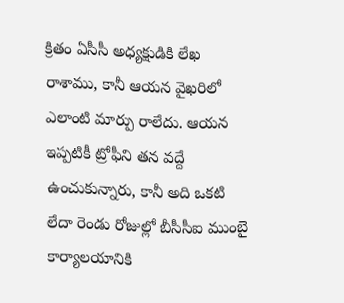క్రితం ఏసీసీ అధ్యక్షుడికి లేఖ రాశాము, కానీ ఆయన వైఖరిలో ఎలాంటి మార్పు రాలేదు. ఆయన ఇప్పటికీ ట్రోఫీని తన వద్దే ఉంచుకున్నారు, కానీ అది ఒకటి లేదా రెండు రోజుల్లో బీసీసీఐ ముంబై కార్యాలయానికి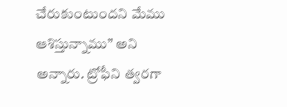చేరుకుంటుందని మేము ఆశిస్తున్నాము” అని అన్నారు. ట్రోఫీని త్వరగా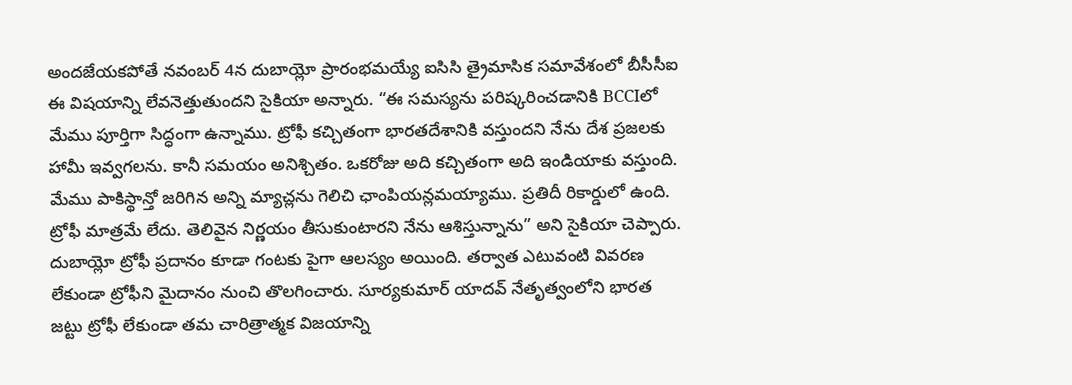అందజేయకపోతే నవంబర్ 4న దుబాయ్లో ప్రారంభమయ్యే ఐసిసి త్రైమాసిక సమావేశంలో బీసీసీఐ ఈ విషయాన్ని లేవనెత్తుతుందని సైకియా అన్నారు. “ఈ సమస్యను పరిష్కరించడానికి BCCIలో మేము పూర్తిగా సిద్ధంగా ఉన్నాము. ట్రోఫీ కచ్చితంగా భారతదేశానికి వస్తుందని నేను దేశ ప్రజలకు హామీ ఇవ్వగలను. కానీ సమయం అనిశ్చితం. ఒకరోజు అది కచ్చితంగా అది ఇండియాకు వస్తుంది. మేము పాకిస్థాన్తో జరిగిన అన్ని మ్యాచ్లను గెలిచి ఛాంపియన్లమయ్యాము. ప్రతిదీ రికార్డులో ఉంది. ట్రోఫీ మాత్రమే లేదు. తెలివైన నిర్ణయం తీసుకుంటారని నేను ఆశిస్తున్నాను” అని సైకియా చెప్పారు.
దుబాయ్లో ట్రోఫీ ప్రదానం కూడా గంటకు పైగా ఆలస్యం అయింది. తర్వాత ఎటువంటి వివరణ లేకుండా ట్రోఫీని మైదానం నుంచి తొలగించారు. సూర్యకుమార్ యాదవ్ నేతృత్వంలోని భారత జట్టు ట్రోఫీ లేకుండా తమ చారిత్రాత్మక విజయాన్ని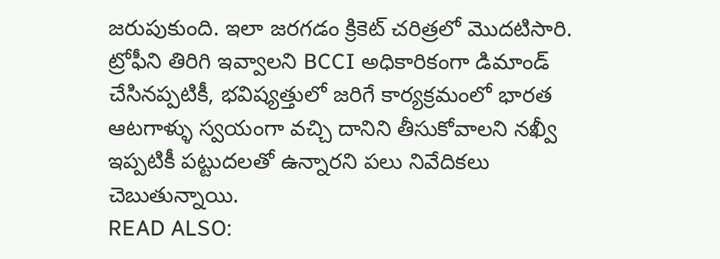జరుపుకుంది. ఇలా జరగడం క్రికెట్ చరిత్రలో మొదటిసారి. ట్రోఫీని తిరిగి ఇవ్వాలని BCCI అధికారికంగా డిమాండ్ చేసినప్పటికీ, భవిష్యత్తులో జరిగే కార్యక్రమంలో భారత ఆటగాళ్ళు స్వయంగా వచ్చి దానిని తీసుకోవాలని నఖ్వీ ఇప్పటికీ పట్టుదలతో ఉన్నారని పలు నివేదికలు చెబుతున్నాయి.
READ ALSO: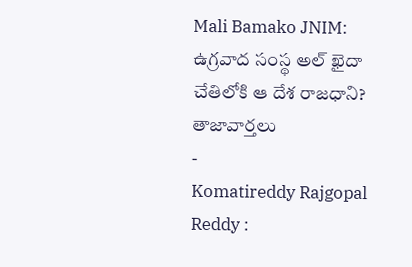Mali Bamako JNIM: ఉగ్రవాద సంస్థ అల్ ఖైదా చేతిలోకి ఆ దేశ రాజధాని?
తాజావార్తలు
-
Komatireddy Rajgopal Reddy :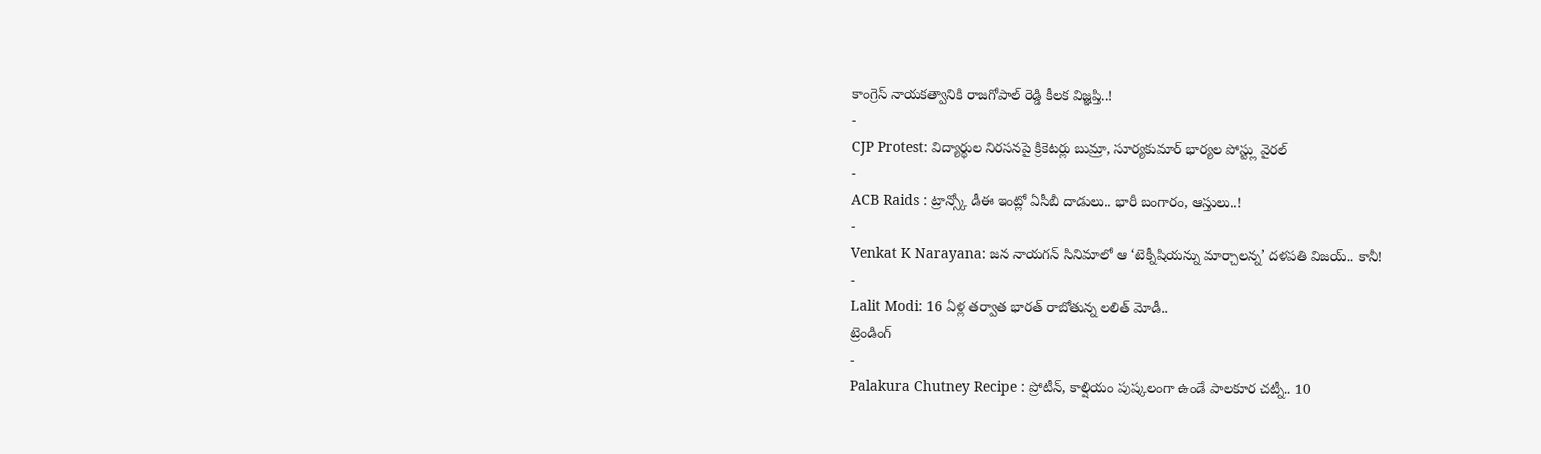కాంగ్రెస్ నాయకత్వానికి రాజగోపాల్ రెడ్డి కీలక విజ్ఞప్తి..!
-
CJP Protest: విద్యార్థుల నిరసనపై క్రికెటర్లు బుమ్రా, సూర్యకుమార్ భార్యల పోస్ట్లు వైరల్
-
ACB Raids : ట్రాన్స్కో డీఈ ఇంట్లో ఏసీబీ దాడులు.. భారీ బంగారం, ఆస్తులు..!
-
Venkat K Narayana: జన నాయగన్ సినిమాలో ఆ ‘టెక్నీషియన్ను మార్చాలన్న’ దళపతి విజయ్.. కానీ!
-
Lalit Modi: 16 ఏళ్ల తర్వాత భారత్ రాబోతున్న లలిత్ మోడీ..
ట్రెండింగ్
-
Palakura Chutney Recipe : ప్రోటీన్, కాల్షియం పుష్కలంగా ఉండే పాలకూర చట్నీ.. 10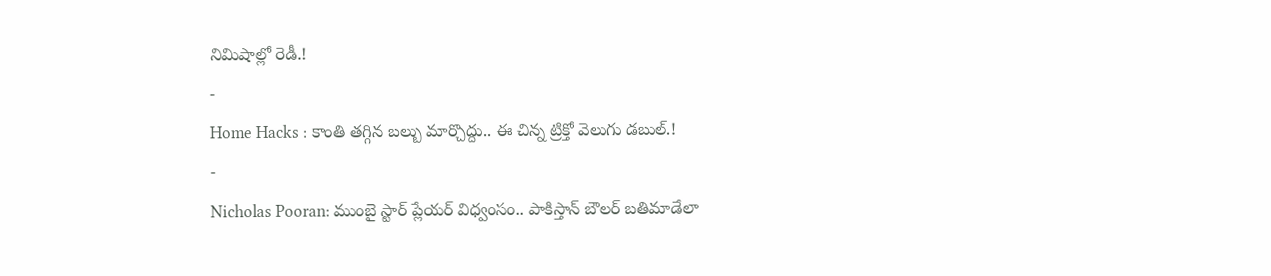నిమిషాల్లో రెడీ.!
-
Home Hacks : కాంతి తగ్గిన బల్బు మార్చొద్దు.. ఈ చిన్న ట్రిక్తో వెలుగు డబుల్.!
-
Nicholas Pooran: ముంబై స్టార్ ప్లేయర్ విధ్వంసం.. పాకిస్తాన్ బౌలర్ బతిమాడేలా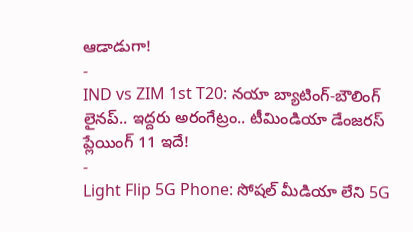ఆడాడుగా!
-
IND vs ZIM 1st T20: నయా బ్యాటింగ్-బౌలింగ్ లైనప్.. ఇద్దరు అరంగేట్రం.. టీమిండియా డేంజరస్ ప్లేయింగ్ 11 ఇదే!
-
Light Flip 5G Phone: సోషల్ మీడియా లేని 5G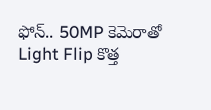ఫోన్.. 50MP కెమెరాతో Light Flip కొత్త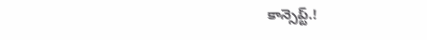కాన్సెప్ట్.!